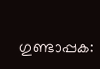ഗുണ്ടാപ്പക: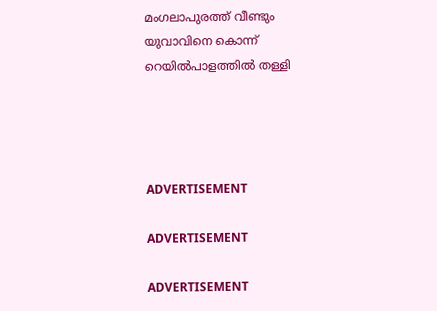മംഗലാപുരത്ത് വീണ്ടും യുവാവിനെ കൊന്ന് റെയില്‍പാളത്തില്‍ തള്ളി




ADVERTISEMENT

ADVERTISEMENT

ADVERTISEMENT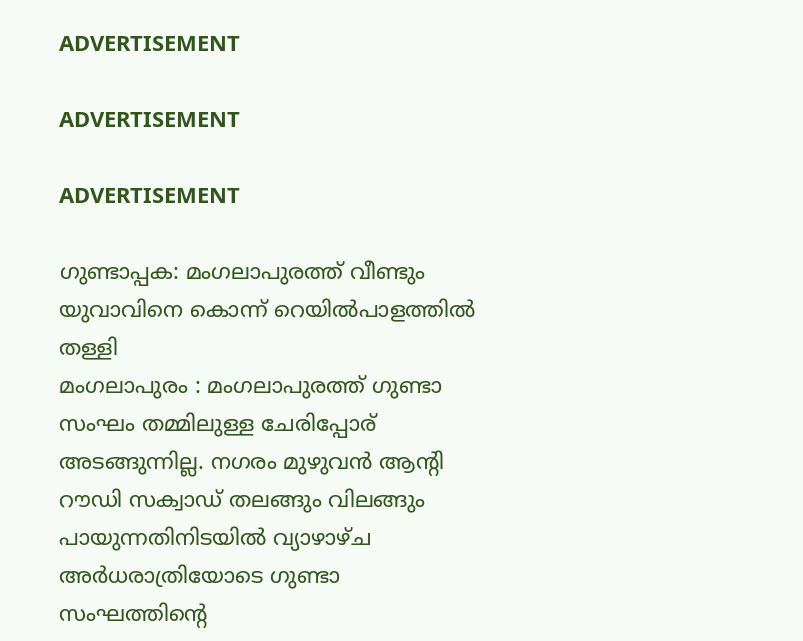ADVERTISEMENT

ADVERTISEMENT

ADVERTISEMENT

ഗുണ്ടാപ്പക: മംഗലാപുരത്ത് വീണ്ടും യുവാവിനെ കൊന്ന് റെയില്‍പാളത്തില്‍ തള്ളി
മംഗലാപുരം : മംഗലാപുരത്ത് ഗുണ്ടാ സംഘം തമ്മിലുള്ള ചേരിപ്പോര് അടങ്ങുന്നില്ല. നഗരം മുഴുവന്‍ ആന്റി റൗഡി സക്വാഡ് തലങ്ങും വിലങ്ങും പായുന്നതിനിടയില്‍ വ്യാഴാഴ്ച അര്‍ധരാത്രിയോടെ ഗുണ്ടാ സംഘത്തിന്റെ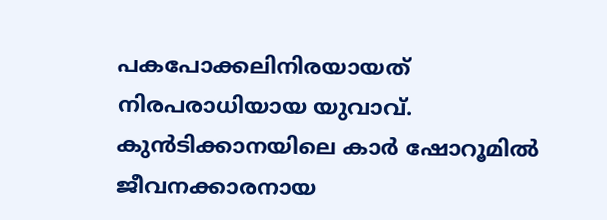പകപോക്കലിനിരയായത് നിരപരാധിയായ യുവാവ്. കുന്‍ടിക്കാനയിലെ കാര്‍ ഷോറൂമില്‍ ജീവനക്കാരനായ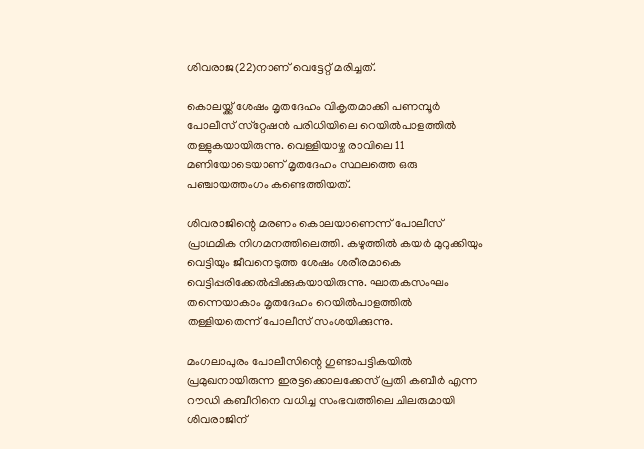ശിവരാജ(22)നാണ് വെട്ടേറ്റ് മരിച്ചത്.

കൊലയ്ക്ക് ശേഷം മൃതദേഹം വികൃതമാക്കി പണമ്പൂര്‍ പോലീസ് സ്‌റ്റേഷന്‍ പരിധിയിലെ റെയില്‍പാളത്തില്‍ തള്ളുകയായിരുന്നു. വെള്ളിയാഴ്ച രാവിലെ 11 മണിയോടെയാണ് മൃതദേഹം സ്ഥലത്തെ ഒരു പഞ്ചായത്തംഗം കണ്ടെത്തിയത്.

ശിവരാജിന്റെ മരണം കൊലയാണെന്ന് പോലീസ് പ്രാഥമിക നിഗമനത്തിലെത്തി. കഴുത്തില്‍ കയര്‍ മുറുക്കിയും വെട്ടിയും ജീവനെടുത്ത ശേഷം ശരീരമാകെ വെട്ടിപ്പരിക്കേല്‍പ്പിക്കുകയായിരുന്നു. ഘാതകസംഘം തന്നെയാകാം മൃതദേഹം റെയില്‍പാളത്തില്‍ തള്ളിയതെന്ന് പോലീസ് സംശയിക്കുന്നു.

മംഗലാപുരം പോലീസിന്റെ ഗുണ്ടാപട്ടികയില്‍ പ്രമുഖനായിരുന്ന ഇരട്ടക്കൊലക്കേസ് പ്രതി കബീര്‍ എന്ന റൗഡി കബീറിനെ വധിച്ച സംഭവത്തിലെ ചിലരുമായി ശിവരാജിന്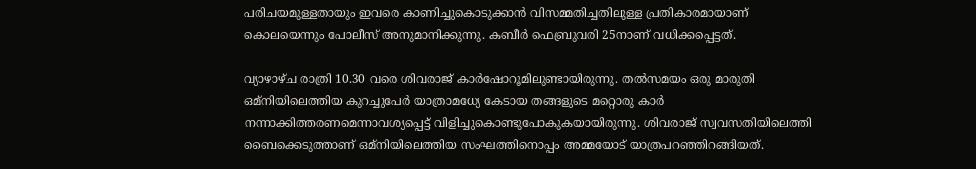പരിചയമുള്ളതായും ഇവരെ കാണിച്ചുകൊടുക്കാന്‍ വിസമ്മതിച്ചതിലുള്ള പ്രതികാരമായാണ് കൊലയെന്നും പോലീസ് അനുമാനിക്കുന്നു. കബീര്‍ ഫെബ്രുവരി 25നാണ് വധിക്കപ്പെട്ടത്.

വ്യാഴാഴ്ച രാത്രി 10.30 വരെ ശിവരാജ് കാര്‍ഷോറൂമിലുണ്ടായിരുന്നു. തല്‍സമയം ഒരു മാരുതി ഒമ്‌നിയിലെത്തിയ കുറച്ചുപേര്‍ യാത്രാമധ്യേ കേടായ തങ്ങളുടെ മറ്റൊരു കാര്‍ നന്നാക്കിത്തരണമെന്നാവശ്യപ്പെട്ട് വിളിച്ചുകൊണ്ടുപോകുകയായിരുന്നു. ശിവരാജ് സ്വവസതിയിലെത്തി ബൈക്കെടുത്താണ് ഒമ്‌നിയിലെത്തിയ സംഘത്തിനൊപ്പം അമ്മയോട് യാത്രപറഞ്ഞിറങ്ങിയത്.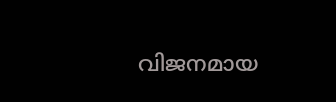വിജനമായ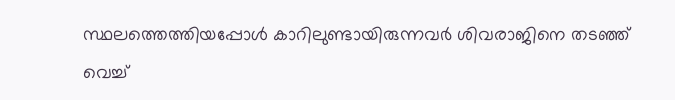സ്ഥലത്തെത്തിയപ്പോള്‍ കാറിലുണ്ടായിരുന്നവര്‍ ശിവരാജിനെ തടഞ്ഞ് വെച്ച്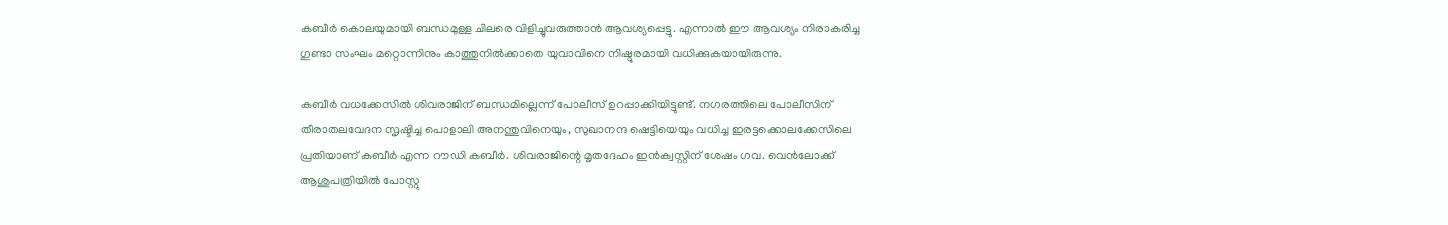കബീര്‍ കൊലയുമായി ബന്ധമുള്ള ചിലരെ വിളിച്ചുവരുത്താന്‍ ആവശ്യപ്പെട്ടു. എന്നാല്‍ ഈ ആവശ്യം നിരാകരിച്ച ഗുണ്ടാ സംഘം മറ്റൊന്നിനും കാത്തുനില്‍ക്കാതെ യുവാവിനെ നിഷ്ഠൂരമായി വധിക്കുകയായിരുന്നു.

കബീര്‍ വധക്കേസില്‍ ശിവരാജിന് ബന്ധമില്ലെന്ന് പോലീസ് ഉറപ്പാക്കിയിട്ടുണ്ട്. നഗരത്തിലെ പോലീസിന് തീരാതലവേദന സൃഷ്ടിച്ച പൊളാലി അനന്തുവിനെയും, സുഖാനന്ദ ഷെട്ടിയെയും വധിച്ച ഇരട്ടക്കൊലക്കേസിലെ പ്രതിയാണ് കബീര്‍ എന്ന റൗഡി കബീര്‍. ശിവരാജിന്റെ മൃതദേഹം ഇന്‍ക്വസ്റ്റിന് ശേഷം ഗവ. വെന്‍ലോക്ക് ആശുപത്രിയില്‍ പോസ്റ്റു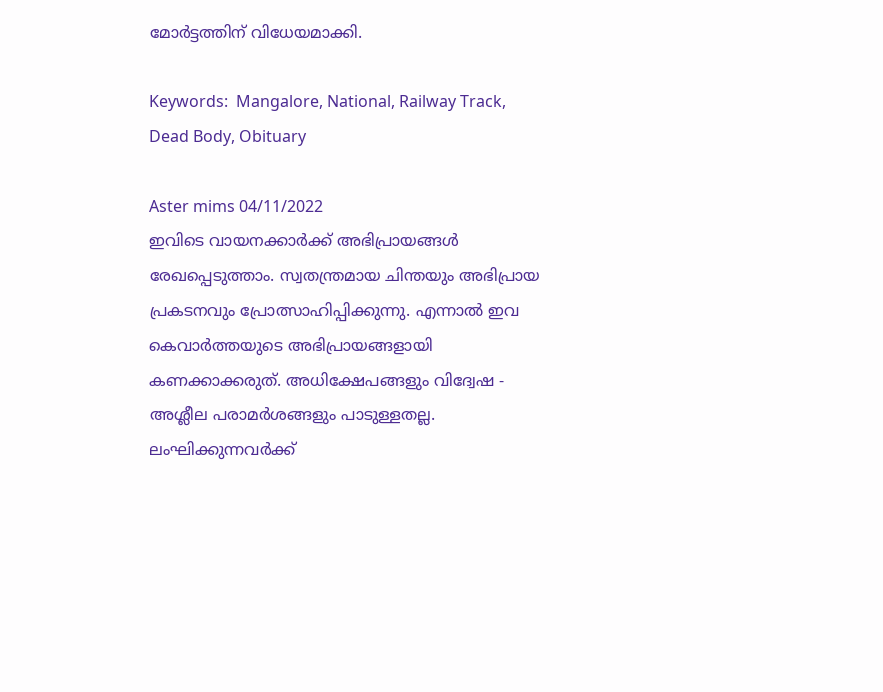മോര്‍ട്ടത്തിന് വിധേയമാക്കി.

Keywords:  Mangalore, National, Railway Track, Dead Body, Obituary

Aster mims 04/11/2022
ഇവിടെ വായനക്കാർക്ക് അഭിപ്രായങ്ങൾ രേഖപ്പെടുത്താം. സ്വതന്ത്രമായ ചിന്തയും അഭിപ്രായ പ്രകടനവും പ്രോത്സാഹിപ്പിക്കുന്നു. എന്നാൽ ഇവ കെവാർത്തയുടെ അഭിപ്രായങ്ങളായി കണക്കാക്കരുത്. അധിക്ഷേപങ്ങളും വിദ്വേഷ - അശ്ലീല പരാമർശങ്ങളും പാടുള്ളതല്ല. ലംഘിക്കുന്നവർക്ക്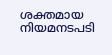ശക്തമായ നിയമനടപടി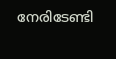നേരിടേണ്ടി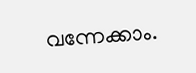വന്നേക്കാം.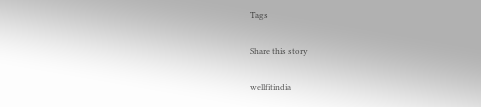Tags

Share this story

wellfitindia